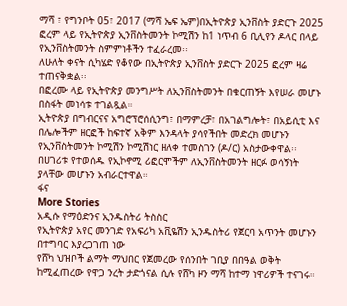ማሻ ፣ የግንቦት 05፣ 2017 (ማሻ ኤፍ ኤም)በኢትዮጵያ ኢንቨስት ያድርጉ 2025 ፎረም ላይ የኢትዮጵያ ኢንቨስትመንት ኮሚሽን ከ1 ነጥብ 6 ቢሊየን ዶላር በላይ የኢንቨስትመንት ስምምነቶችን ተፈራረመ፡፡
ለሁለት ቀናት ሲካሄድ የቆየው በኢትዮጵያ ኢንቨስት ያድርጉ 2025 ፎረም ዛሬ ተጠናቅቋል፡፡
በፎረሙ ላይ የኢትዮጵያ መንግሥት ለኢንቨስትመንት በቁርጠኝት እየሠራ መሆኑ በስፋት መነሳቱ ተገልጿል።
ኢትዮጵያ በግብርናና አግሮፕሮሰሲንግ፣ በማምረቻ፣ በአገልግሎት፣ በአይሲቲ እና በሌሎችም ዘርፎች ከፍተኛ አቅም እንዳላት ያሳየችበት መድረክ መሆኑን የኢንቨስትመንት ኮሚሽን ኮሚሽነር ዘለቀ ተመስገን (ዶ/ር) አስታውቀዋል፡፡
በሀገሪቱ የተወሰዱ የኢኮኖሚ ሪፎርሞችም ለኢንቨስትመንት ዘርፉ ወሳኝነት ያላቸው መሆኑን አብራርተዋል።
ፋና
More Stories
አዲሱ የማዕድንና ኢንዱስትሪ ትስስር
የኢትዮጵያ አየር መንገድ የአፍሪካ አቪዬሽን ኢንዱስትሪ የጀርባ አጥንት መሆኑን በተግባር እያረጋገጠ ነው
የሸካ ህዝቦች ልማት ማህበር የጀመረው የሰንበት ገቢያ በበዓል ወቅት ከሚፈጠረው የዋጋ ንረት ታድጎናል ሲሉ የሸካ ዞን ማሻ ከተማ ነዋሪዎች ተናገሩ።